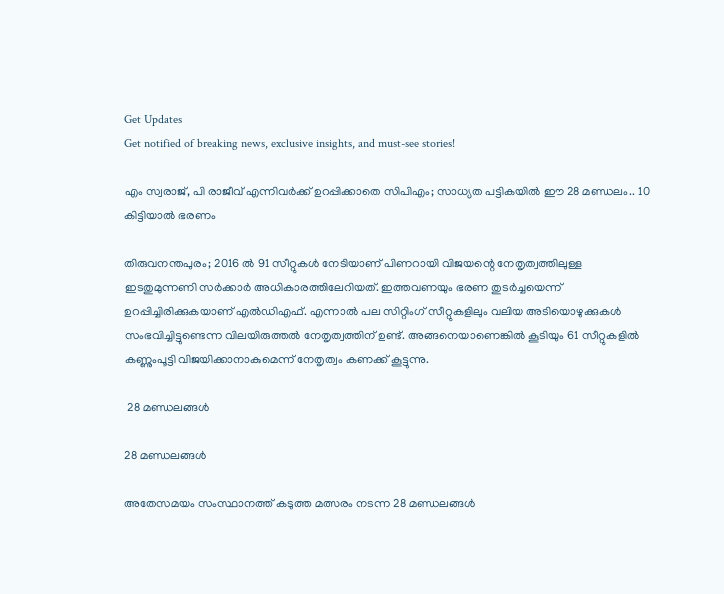Get Updates
Get notified of breaking news, exclusive insights, and must-see stories!

എം സ്വരാജ്, പി രാജീവ് എന്നിവര്‍ക്ക് ഉറപ്പിക്കാതെ സിപിഎം; സാധ്യത പട്ടികയില്‍ ഈ 28 മണ്ഡലം.. 10 കിട്ടിയാൽ ഭരണം

തിരുവനന്തപുരം; 2016 ൽ 91 സീറ്റുകൾ നേടിയാണ് പിണറായി വിജയന്റെ നേതൃത്വത്തിലുള്ള ഇടതുമുന്നണി സർക്കാർ അധികാരത്തിലേറിയത്. ഇത്തവണയും ഭരണ തുടർച്ചയെന്ന് ഉറപ്പിച്ചിരിക്കുകയാണ് എൽഡിഎഫ്. എന്നാൽ പല സിറ്റിംഗ് സീറ്റുകളിലും വലിയ അടിയൊഴുക്കുകൾ സംഭവിച്ചിട്ടുണ്ടെന്ന വിലയിരുത്തൽ നേതൃത്വത്തിന് ഉണ്ട്. അങ്ങനെയാണെങ്കിൽ കൂടിയും 61 സീറ്റുകളിൽ കണ്ണുംപൂട്ടി വിജയിക്കാനാകുമെന്ന് നേതൃത്വം കണക്ക് കൂട്ടുന്നു.

 28 മണ്ഡലങ്ങൾ

28 മണ്ഡലങ്ങൾ

അതേസമയം സംസ്ഥാനത്ത് കടുത്ത മത്സരം നടന്ന 28 മണ്ഡലങ്ങൾ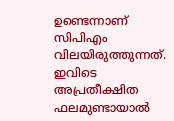ഉണ്ടെന്നാണ് സിപിഎം വിലയിരുത്തുന്നത്. ഇവിടെ അപ്രതീക്ഷിത ഫലമുണ്ടായാൽ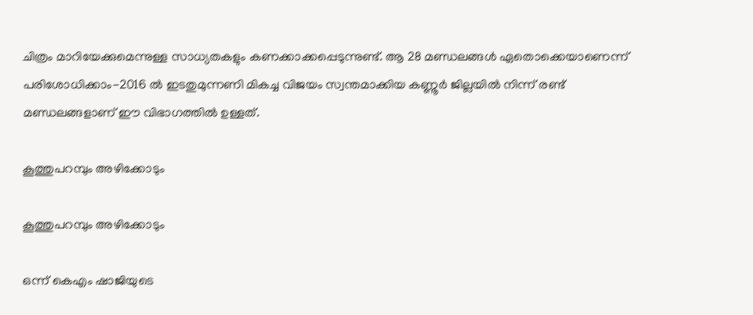ചിത്രം മാറിയേക്കുമെന്നുള്ള സാധ്യതകളും കണക്കാക്കപ്പെടുന്നുണ്ട്. ആ 28 മണ്ഡലങ്ങൾ ഏതൊക്കെയാണെന്ന് പരിശോധിക്കാം-2016 ൽ ഇടതുമുന്നണി മികച്ച വിജയം സ്വന്തമാക്കിയ കണ്ണൂർ ജില്ലയിൽ നിന്ന് രണ്ട് മണ്ഡലങ്ങളാണ് ഈ വിഭാഗത്തിൽ ഉള്ളത്.

കൂത്തുപറമ്പും അഴിക്കോടും

കൂത്തുപറമ്പും അഴിക്കോടും

ഒന്ന് കെഎം ഷാജിയുടെ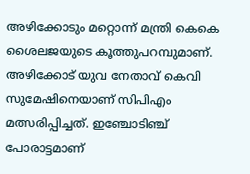അഴിക്കോടും മറ്റൊന്ന് മന്ത്രി കെകെ ശൈലജയുടെ കൂത്തുപറമ്പുമാണ്. അഴിക്കോട് യുവ നേതാവ് കെവി സുമേഷിനെയാണ് സിപിഎം മത്സരിപ്പിച്ചത്. ഇഞ്ചോടിഞ്ച് പോരാട്ടമാണ്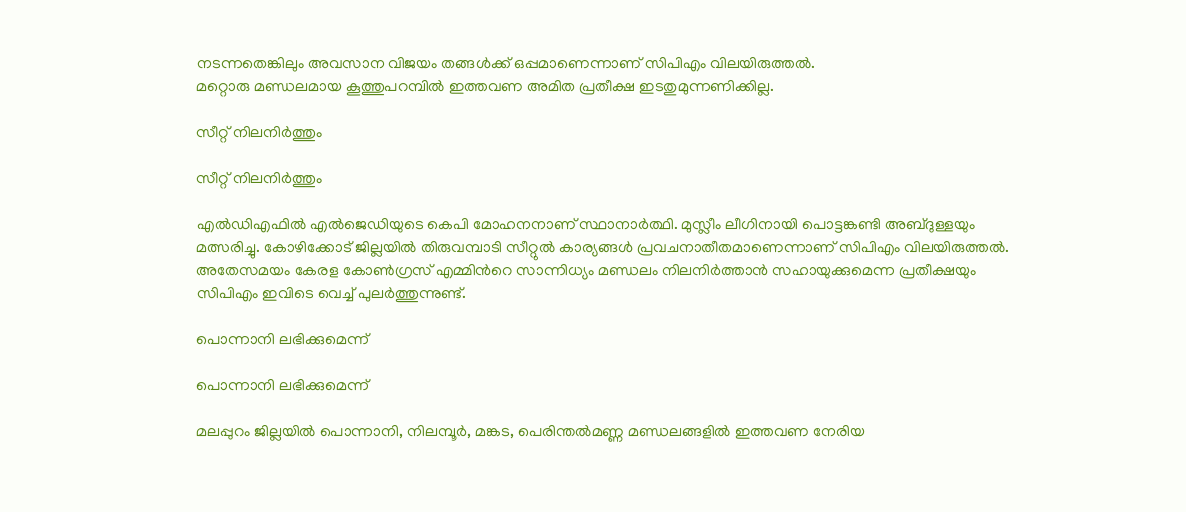നടന്നതെങ്കിലും അവസാന വിജയം തങ്ങൾക്ക് ഒപ്പമാണെന്നാണ് സിപിഎം വിലയിരുത്തൽ.
മറ്റൊരു മണ്ഡലമായ കൂത്തുപറമ്പിൽ ഇത്തവണ അമിത പ്രതീക്ഷ ഇടതുമുന്നണിക്കില്ല.

സീറ്റ് നിലനിർത്തും

സീറ്റ് നിലനിർത്തും

എൽഡിഎഫിൽ എൽജെഡിയുടെ കെപി മോഹനനാണ് സ്ഥാനാർത്ഥി. മുസ്ലീം ലീഗിനായി പൊട്ടങ്കണ്ടി അബ്ദുള്ളയും മത്സരിച്ചു. കോഴിക്കോട് ജില്ലയിൽ തിരുവമ്പാടി സീറ്റുൽ കാര്യങ്ങൾ പ്രവചനാതീതമാണെന്നാണ് സിപിഎം വിലയിരുത്തൽ. അതേസമയം കേരള കോൺഗ്രസ് എമ്മിൻറെ സാന്നിധ്യം മണ്ഡലം നിലനിർത്താൻ സഹായുക്കുമെന്ന പ്രതീക്ഷയും സിപിഎം ഇവിടെ വെച്ച് പുലർത്തുന്നുണ്ട്.

പൊന്നാനി ലഭിക്കുമെന്ന്

പൊന്നാനി ലഭിക്കുമെന്ന്

മലപ്പുറം ജില്ലയിൽ പൊന്നാനി, നിലമ്പൂർ, മങ്കട, പെരിന്തൽമണ്ണ മണ്ഡലങ്ങളിൽ ഇത്തവണ നേരിയ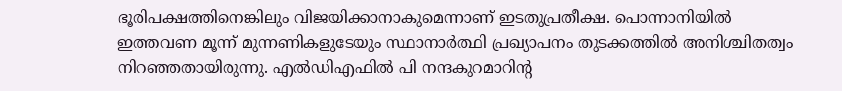ഭൂരിപക്ഷത്തിനെങ്കിലും വിജയിക്കാനാകുമെന്നാണ് ഇടതുപ്രതീക്ഷ. പൊന്നാനിയിൽ ഇത്തവണ മൂന്ന് മുന്നണികളുടേയും സ്ഥാനാർത്ഥി പ്രഖ്യാപനം തുടക്കത്തിൽ അനിശ്ചിതത്വം നിറഞ്ഞതായിരുന്നു. എൽഡിഎഫിൽ പി നന്ദകുറമാറിന്റ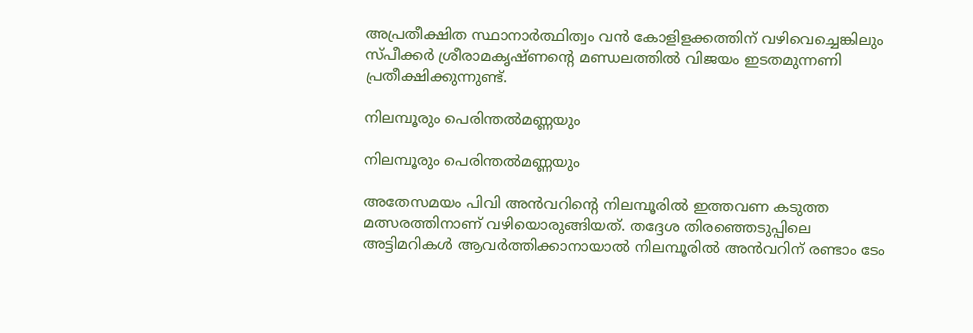അപ്രതീക്ഷിത സ്ഥാനാർത്ഥിത്വം വൻ കോളിളക്കത്തിന് വഴിവെച്ചെങ്കിലും സ്പീക്കർ ശ്രീരാമകൃഷ്ണന്റെ മണ്ഡലത്തിൽ വിജയം ഇടതമുന്നണി പ്രതീക്ഷിക്കുന്നുണ്ട്.

നിലമ്പൂരും പെരിന്തൽമണ്ണയും

നിലമ്പൂരും പെരിന്തൽമണ്ണയും

അതേസമയം പിവി അൻവറിന്റെ നിലമ്പൂരിൽ ഇത്തവണ കടുത്ത മത്സരത്തിനാണ് വഴിയൊരുങ്ങിയത്. തദ്ദേശ തിരഞ്ഞെടുപ്പിലെ അട്ടിമറികൾ ആവർത്തിക്കാനായാൽ നിലമ്പൂരിൽ അൻവറിന് രണ്ടാം ടേം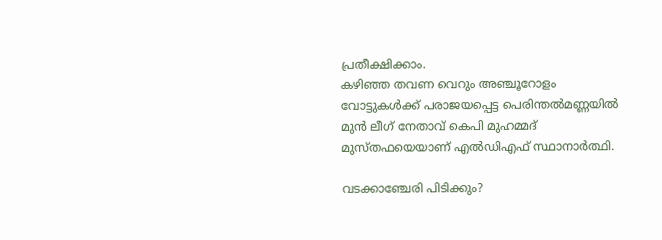പ്രതീക്ഷിക്കാം.
കഴിഞ്ഞ തവണ വെറും അഞ്ചൂറോളം വോട്ടുകൾക്ക് പരാജയപ്പെട്ട പെരിന്തൽമണ്ണയിൽ മുൻ ലീഗ് നേതാവ് കെപി മുഹമ്മദ് മുസ്തഫയെയാണ് എൽഡിഎഫ് സ്ഥാനാർത്ഥി.

വടക്കാഞ്ചേരി പിടിക്കും?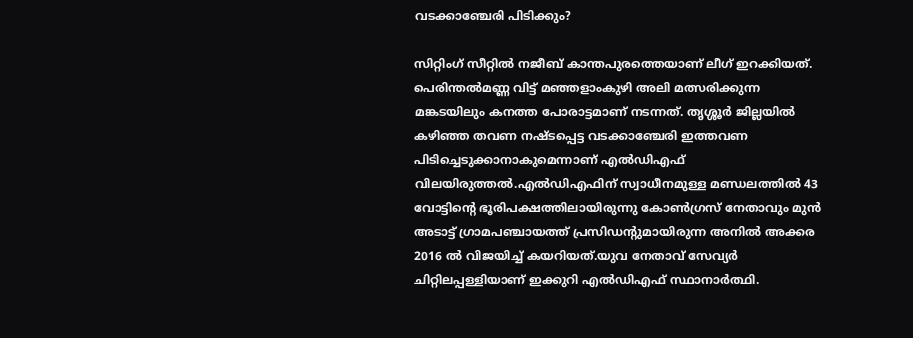വടക്കാഞ്ചേരി പിടിക്കും?

സിറ്റിംഗ് സീറ്റിൽ നജീബ് കാന്തപുരത്തെയാണ് ലീഗ് ഇറക്കിയത്. പെരിന്തൽമണ്ണ വിട്ട് മ‍ഞ്ഞളാംകുഴി അലി മത്സരിക്കുന്ന മങ്കടയിലും കനത്ത പോരാട്ടമാണ് നടന്നത്. തൃശ്ശൂർ ജില്ലയിൽ കഴിഞ്ഞ തവണ നഷ്ടപ്പെട്ട വടക്കാഞ്ചേരി ഇത്തവണ പിടിച്ചെടുക്കാനാകുമെന്നാണ് എൽഡിഎഫ് വിലയിരുത്തൽ.എൽഡിഎഫിന് സ്വാധീനമുള്ള മണ്ഡലത്തിൽ 43 വോട്ടിന്റെ ഭൂരിപക്ഷത്തിലായിരുന്നു കോൺഗ്രസ് നേതാവും മുൻ അടാട്ട് ഗ്രാമപഞ്ചായത്ത് പ്രസിഡന്റുമായിരുന്ന അനിൽ അക്കര 2016 ൽ വിജയിച്ച് കയറിയത്.യുവ നേതാവ് സേവ്യർ ചിറ്റിലപ്പള്ളിയാണ് ഇക്കുറി എൽഡിഎഫ് സ്ഥാനാർത്ഥി.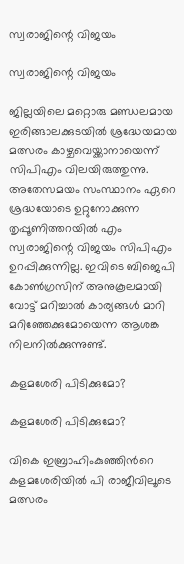സ്വരാജിന്റെ വിജയം

സ്വരാജിന്റെ വിജയം

ജില്ലയിലെ മറ്റൊരു മണ്ഡലമായ ഇരിങ്ങാലക്കുടയിൽ ശ്രദ്ധേയമായ മത്സരം കാഴ്ചവെയ്ക്കാനായെന്ന് സിപിഎം വിലയിരുത്തുന്നു. അതേസമയം സംസ്ഥാനം ഏറെ ശ്രദ്ധയോടെ ഉറ്റുനോക്കുന്ന തൃപ്പൂണിത്തറയിൽ എം സ്വരാജിന്റെ വിജയം സിപിഎം ഉറപ്പിക്കുന്നില്ല. ഇവിടെ ബിജെപി കോൺഗ്രസിന് അനുകൂലമായി വോട്ട് മറിച്ചാൽ കാര്യങ്ങൾ മാറി മറിഞ്ഞേക്കുമോയെന്ന ആശങ്ക നിലനിൽക്കുന്നുണ്ട്.

കളമശേരി പിടിക്കുമോ?

കളമശേരി പിടിക്കുമോ?

വികെ ഇബ്രാഹിംകുഞ്ഞിൻറെ കളമശേരിയിൽ പി രാജീവിലൂടെ മത്സരം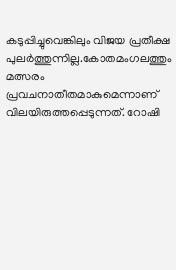കടുപ്പിച്ചുവെങ്കിലും വിജയ പ്രതീക്ഷ പുലർത്തുന്നില്ല.കോതമംഗലത്തും മത്സരം പ്രവചനാതീതമാകുമെന്നാണ് വിലയിരുത്തപ്പെടുന്നത്. റോഷി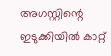അഗസ്റ്റിന്റെ ഇടുക്കിയിൽ കാറ്റ്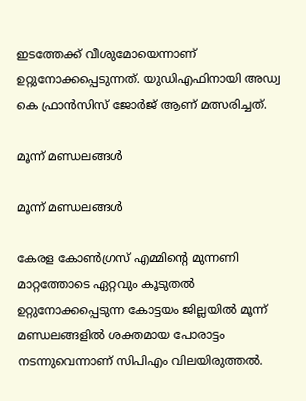ഇടത്തേക്ക് വീശുമോയെന്നാണ് ഉറ്റുനോക്കപ്പെടുന്നത്. യുഡിഎഫിനായി അഡ്വ കെ ഫ്രാൻസിസ് ജോർജ് ആണ് മത്സരിച്ചത്.

മൂന്ന് മണ്ഡലങ്ങൾ

മൂന്ന് മണ്ഡലങ്ങൾ

കേരള കോൺഗ്രസ് എമ്മിന്റെ മുന്നണി മാറ്റത്തോടെ ഏറ്റവും കൂടുതൽ ഉറ്റുനോക്കപ്പെടുന്ന കോട്ടയം ജില്ലയിൽ മൂന്ന് മണ്ഡലങ്ങളിൽ ശക്തമായ പോരാട്ടം നടന്നുവെന്നാണ് സിപിഎം വിലയിരുത്തൽ.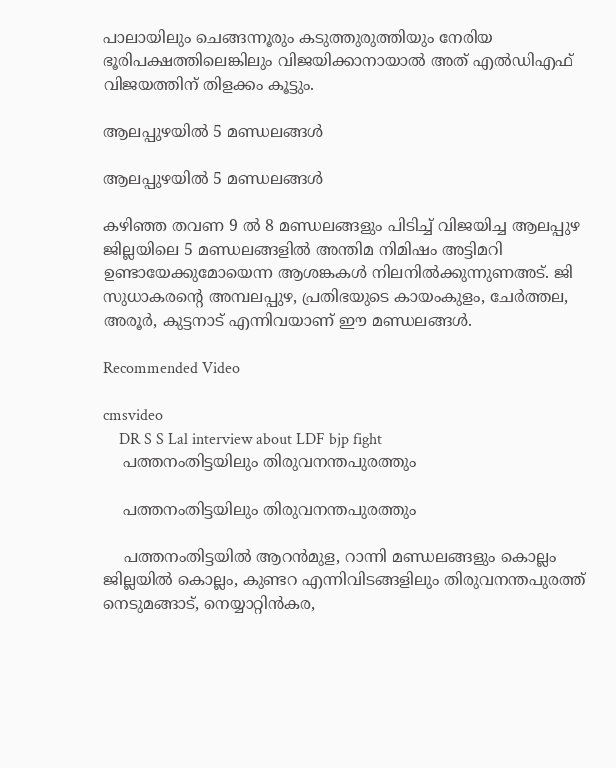പാലായിലും ചെങ്ങന്നൂരും കടുത്തുരുത്തിയും നേരിയ ഭൂരിപക്ഷത്തിലെങ്കിലും വിജയിക്കാനായാൽ അത് എൽഡിഎഫ് വിജയത്തിന് തിളക്കം കൂട്ടും.

ആലപ്പുഴയിൽ 5 മണ്ഡലങ്ങൾ

ആലപ്പുഴയിൽ 5 മണ്ഡലങ്ങൾ

കഴിഞ്ഞ തവണ 9 ൽ 8 മണ്ഡലങ്ങളും പിടിച്ച് വിജയിച്ച ആലപ്പുഴ ജില്ലയിലെ 5 മണ്ഡലങ്ങളിൽ അന്തിമ നിമിഷം അട്ടിമറി ഉണ്ടായേക്കുമോയെന്ന ആശങ്കകൾ നിലനിൽക്കുന്നുണഅട്. ജി സുധാകരന്റെ അമ്പലപ്പുഴ, പ്രതിഭയുടെ കായംകുളം, ചേർത്തല, അരൂർ, കുട്ടനാട് എന്നിവയാണ് ഈ മണ്ഡലങ്ങൾ.

Recommended Video

cmsvideo
    DR S S Lal interview about LDF bjp fight
    പത്തനംതിട്ടയിലും തിരുവനന്തപുരത്തും

    പത്തനംതിട്ടയിലും തിരുവനന്തപുരത്തും

    പത്തനംതിട്ടയിൽ ആറൻമുള, റാന്നി മണ്ഡലങ്ങളും കൊല്ലം ജില്ലയിൽ കൊല്ലം, കുണ്ടറ എന്നിവിടങ്ങളിലും തിരുവനന്തപുരത്ത് നെടുമങ്ങാട്, നെയ്യാറ്റിൻകര,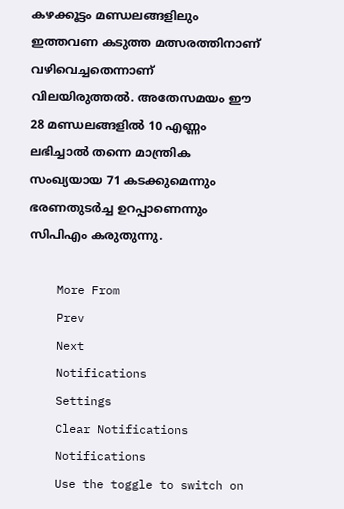കഴക്കൂട്ടം മണ്ഡലങ്ങളിലും ഇത്തവണ കടുത്ത മത്സരത്തിനാണ് വഴിവെച്ചതെന്നാണ് വിലയിരുത്തൽ. അതേസമയം ഈ 28 മണ്ഡലങ്ങളിൽ 10 എണ്ണം ലഭിച്ചാൽ തന്നെ മാന്ത്രിക സംഖ്യയായ 71 കടക്കുമെന്നും ഭരണതുടർച്ച ഉറപ്പാണെന്നും സിപിഎം കരുതുന്നു.

    More From
    Prev
    Next
    Notifications
    Settings
    Clear Notifications
    Notifications
    Use the toggle to switch on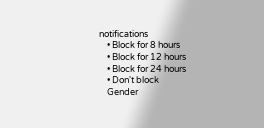notifications
    • Block for 8 hours
    • Block for 12 hours
    • Block for 24 hours
    • Don't block
    Gender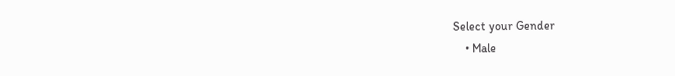Select your Gender
    • Male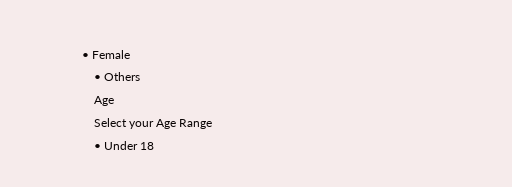• Female
    • Others
    Age
    Select your Age Range
    • Under 18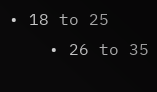• 18 to 25
    • 26 to 35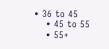• 36 to 45
    • 45 to 55
    • 55+